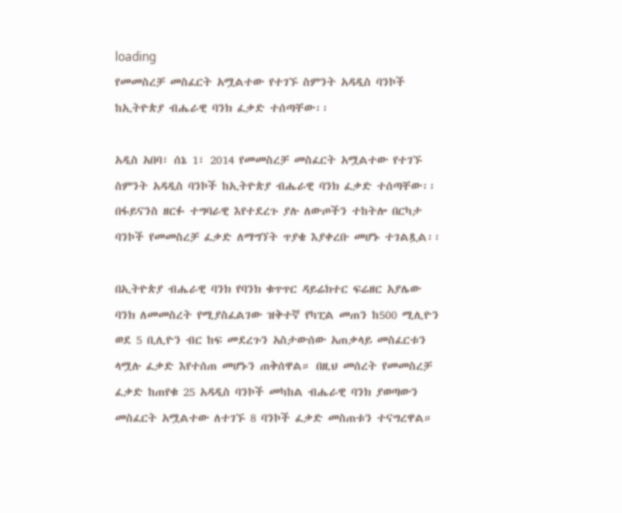loading
የመመስረቻ መስፈርት አሟልተው የተገኙ ስምንት አዳዲስ ባንኮች ከኢትዮጵያ ብሔራዊ ባንክ ፈቃድ ተሰጣቸው፡፡

አዲስ አበባ፣ ሰኔ 1፣ 2014 የመመስረቻ መስፈርት አሟልተው የተገኙ ስምንት አዳዲስ ባንኮች ከኢትዮጵያ ብሔራዊ ባንክ ፈቃድ ተሰጣቸው፡፡
በፋይናንስ ዘርፉ ተግባራዊ እየተደረጉ ያሉ ለውጦችን ተከትሎ በርካታ ባንኮች የመመስረቻ ፈቃድ ለማግኘት ጥያቄ እያቀረቡ መሆኑ ተገልጿል፡፡

በኢትዮጵያ ብሔራዊ ባንክ የባንክ ቁጥጥር ዳይሬክተር ፍሬዘር አያሌው ባንክ ለመመስረት የሚያስፈልገው ዝቅተኛ የካፒል መጠን ከ500 ሚሊዮን ወደ 5 ቢሊዮን ብር ከፍ መደረጉን አስታውሰው አጠቃላይ መስፈርቱን ላሟሉ ፈቃድ እየተሰጠ መሆኑን ጠቅሰዋል። በዚህ መሰረት የመመስረቻ ፈቃድ ከጠየቁ 25 አዳዲስ ባንኮች መካከል ብሔራዊ ባንክ ያወጣውን መስፈርት አሟልተው ለተገኙ 8 ባንኮች ፈቃድ መስጠቱን ተናግረዋል።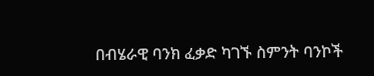በብሄራዊ ባንክ ፈቃድ ካገኙ ስምንት ባንኮች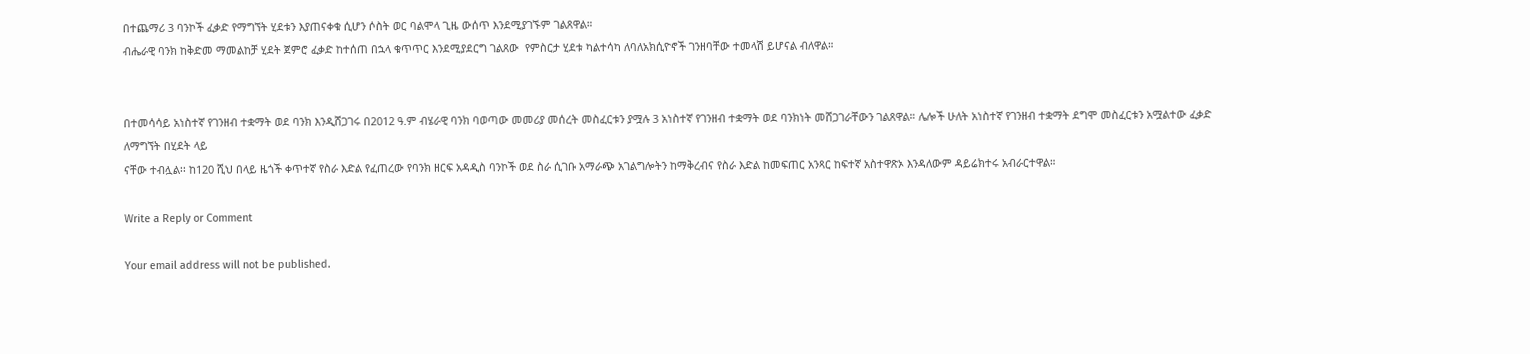በተጨማሪ 3 ባንኮች ፈቃድ የማግኘት ሂደቱን እያጠናቀቁ ሲሆን ሶስት ወር ባልሞላ ጊዜ ውሰጥ እንደሚያገኙም ገልጸዋል።
ብሔራዊ ባንክ ከቅድመ ማመልከቻ ሂደት ጀምሮ ፈቃድ ከተሰጠ በኋላ ቁጥጥር እንደሚያደርግ ገልጸው  የምስርታ ሂደቱ ካልተሳካ ለባለአክሲዮኖች ገንዘባቸው ተመላሽ ይሆናል ብለዋል።


በተመሳሳይ አነስተኛ የገንዘብ ተቋማት ወደ ባንክ እንዲሸጋገሩ በ2012 ዓ.ም ብሄራዊ ባንክ ባወጣው መመሪያ መሰረት መስፈርቱን ያሟሉ 3 አነስተኛ የገንዘብ ተቋማት ወደ ባንክነት መሸጋገራቸውን ገልጸዋል። ሌሎች ሁለት አነስተኛ የገንዘብ ተቋማት ደግሞ መስፈርቱን አሟልተው ፈቃድ ለማግኘት በሂደት ላይ
ናቸው ተብሏል፡፡ ከ120 ሺህ በላይ ዜጎች ቀጥተኛ የስራ እድል የፈጠረው የባንክ ዘርፍ አዳዲስ ባንኮች ወደ ስራ ሲገቡ አማራጭ አገልግሎትን ከማቅረብና የስራ እድል ከመፍጠር አንጻር ከፍተኛ አስተዋጽኦ እንዳለውም ዳይሬክተሩ አብራርተዋል።

Write a Reply or Comment

Your email address will not be published.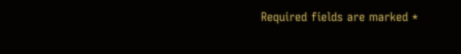Required fields are marked *